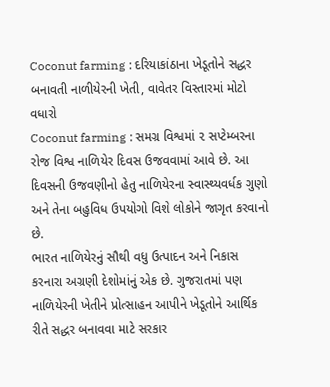Coconut farming : દરિયાકાંઠાના ખેડૂતોને સદ્ધર બનાવતી નાળીયેરની ખેતી, વાવેતર વિસ્તારમાં મોટો વધારો
Coconut farming : સમગ્ર વિશ્વમાં ૨ સપ્ટેમ્બરના રોજ વિશ્વ નાળિયેર દિવસ ઉજવવામાં આવે છે. આ દિવસની ઉજવણીનો હેતુ નાળિયેરના સ્વાસ્થ્યવર્ધક ગુણો અને તેના બહુવિધ ઉપયોગો વિશે લોકોને જાગૃત કરવાનો છે.
ભારત નાળિયેરનું સૌથી વધુ ઉત્પાદન અને નિકાસ કરનારા અગ્રણી દેશોમાંનું એક છે. ગુજરાતમાં પણ નાળિયેરની ખેતીને પ્રોત્સાહન આપીને ખેડૂતોને આર્થિક રીતે સદ્ધર બનાવવા માટે સરકાર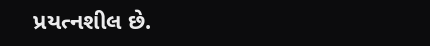પ્રયત્નશીલ છે.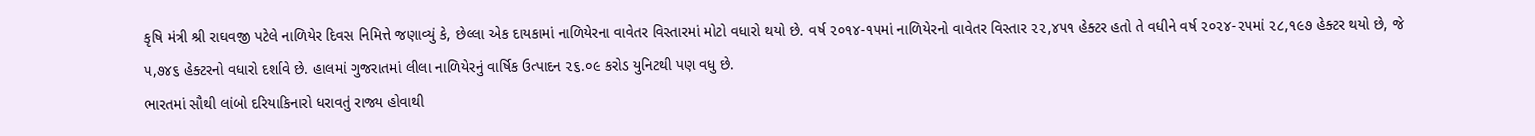કૃષિ મંત્રી શ્રી રાઘવજી પટેલે નાળિયેર દિવસ નિમિત્તે જણાવ્યું કે, છેલ્લા એક દાયકામાં નાળિયેરના વાવેતર વિસ્તારમાં મોટો વધારો થયો છે. વર્ષ ૨૦૧૪-૧૫માં નાળિયેરનો વાવેતર વિસ્તાર ૨૨,૪૫૧ હેક્ટર હતો તે વધીને વર્ષ ૨૦૨૪-૨૫માં ૨૮,૧૯૭ હેક્ટર થયો છે, જે ૫,૭૪૬ હેક્ટરનો વધારો દર્શાવે છે. હાલમાં ગુજરાતમાં લીલા નાળિયેરનું વાર્ષિક ઉત્પાદન ૨૬.૦૯ કરોડ યુનિટથી પણ વધુ છે.
ભારતમાં સૌથી લાંબો દરિયાકિનારો ધરાવતું રાજ્ય હોવાથી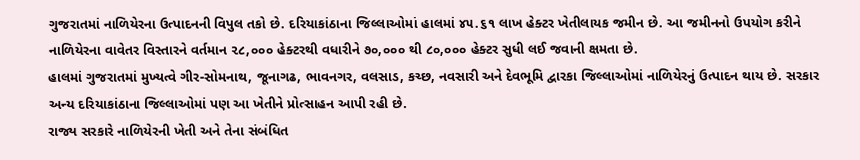ગુજરાતમાં નાળિયેરના ઉત્પાદનની વિપુલ તકો છે. દરિયાકાંઠાના જિલ્લાઓમાં હાલમાં ૪૫.૬૧ લાખ હેક્ટર ખેતીલાયક જમીન છે. આ જમીનનો ઉપયોગ કરીને નાળિયેરના વાવેતર વિસ્તારને વર્તમાન ૨૮,૦૦૦ હેક્ટરથી વધારીને ૭૦,૦૦૦ થી ૮૦,૦૦૦ હેક્ટર સુધી લઈ જવાની ક્ષમતા છે.
હાલમાં ગુજરાતમાં મુખ્યત્વે ગીર-સોમનાથ, જૂનાગઢ, ભાવનગર, વલસાડ, કચ્છ, નવસારી અને દેવભૂમિ દ્વારકા જિલ્લાઓમાં નાળિયેરનું ઉત્પાદન થાય છે. સરકાર અન્ય દરિયાકાંઠાના જિલ્લાઓમાં પણ આ ખેતીને પ્રોત્સાહન આપી રહી છે.
રાજ્ય સરકારે નાળિયેરની ખેતી અને તેના સંબંધિત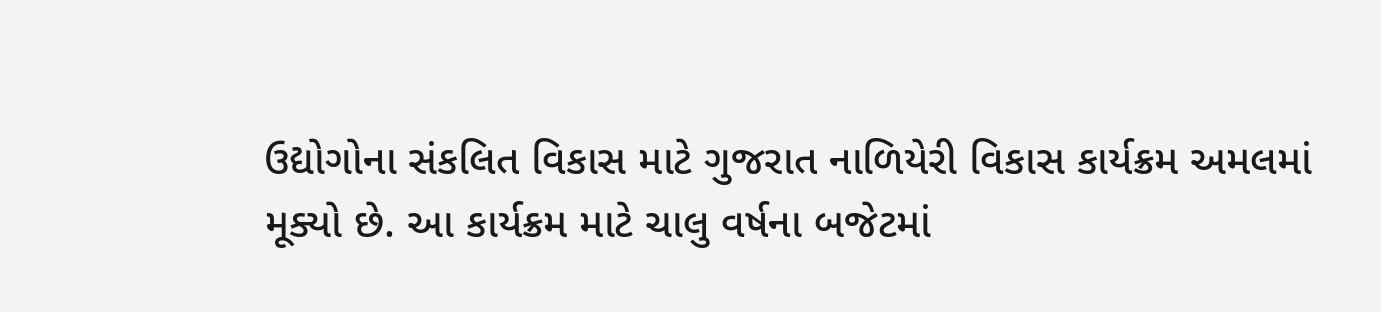ઉદ્યોગોના સંકલિત વિકાસ માટે ગુજરાત નાળિયેરી વિકાસ કાર્યક્રમ અમલમાં મૂક્યો છે. આ કાર્યક્રમ માટે ચાલુ વર્ષના બજેટમાં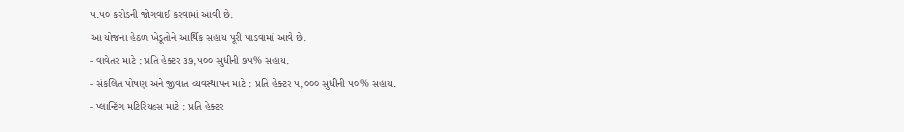૫.૫૦ કરોડની જોગવાઈ કરવામાં આવી છે.
આ યોજના હેઠળ ખેડૂતોને આર્થિક સહાય પૂરી પાડવામાં આવે છે.
- વાવેતર માટે : પ્રતિ હેક્ટર ૩૭,૫૦૦ સુધીની ૭૫% સહાય.
- સંકલિત પોષણ અને જીવાત વ્યવસ્થાપન માટે : પ્રતિ હેક્ટર ૫,૦૦૦ સુધીની ૫૦% સહાય.
- પ્લાન્ટિંગ મટિરિયલ્સ માટે : પ્રતિ હેક્ટર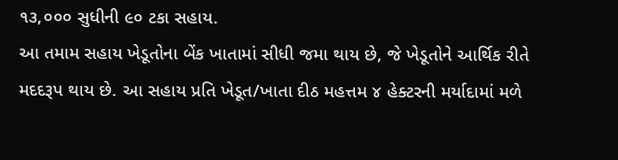૧૩,૦૦૦ સુધીની ૯૦ ટકા સહાય.
આ તમામ સહાય ખેડૂતોના બેંક ખાતામાં સીધી જમા થાય છે, જે ખેડૂતોને આર્થિક રીતે મદદરૂપ થાય છે. આ સહાય પ્રતિ ખેડૂત/ખાતા દીઠ મહત્તમ ૪ હેક્ટરની મર્યાદામાં મળે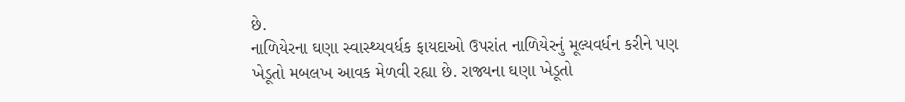છે.
નાળિયેરના ઘણા સ્વાસ્થ્યવર્ધક ફાયદાઓ ઉપરાંત નાળિયેરનું મૂલ્યવર્ધન કરીને પણ ખેડૂતો મબલખ આવક મેળવી રહ્યા છે. રાજ્યના ઘણા ખેડૂતો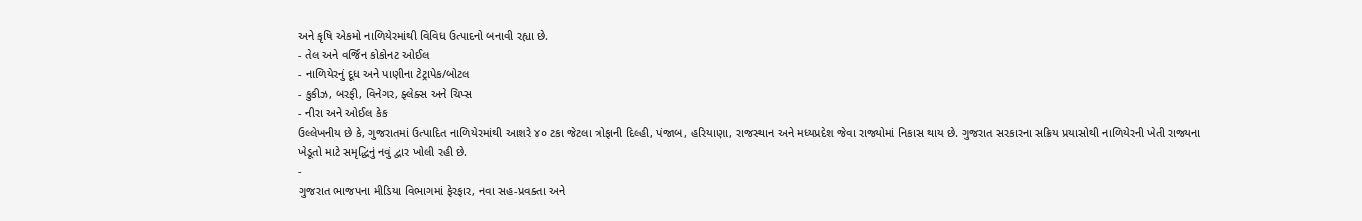અને કૃષિ એકમો નાળિયેરમાંથી વિવિધ ઉત્પાદનો બનાવી રહ્યા છે.
- તેલ અને વર્જિન કોકોનટ ઓઈલ
- નાળિયેરનું દૂધ અને પાણીના ટેટ્રાપેક/બોટલ
- કુકીઝ, બરફી, વિનેગર, ફ્લેક્સ અને ચિપ્સ
- નીરા અને ઓઈલ કેક
ઉલ્લેખનીય છે કે, ગુજરાતમાં ઉત્પાદિત નાળિયેરમાંથી આશરે ૪૦ ટકા જેટલા ત્રોફાની દિલ્હી, પંજાબ, હરિયાણા, રાજસ્થાન અને મધ્યપ્રદેશ જેવા રાજ્યોમાં નિકાસ થાય છે. ગુજરાત સરકારના સક્રિય પ્રયાસોથી નાળિયેરની ખેતી રાજ્યના ખેડૂતો માટે સમૃદ્ધિનું નવું દ્વાર ખોલી રહી છે.
-
ગુજરાત ભાજપના મીડિયા વિભાગમાં ફેરફાર, નવા સહ-પ્રવક્તા અને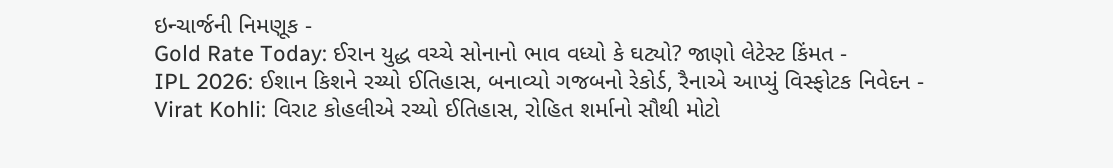ઇન્ચાર્જની નિમણૂક -
Gold Rate Today: ઈરાન યુદ્ધ વચ્ચે સોનાનો ભાવ વધ્યો કે ઘટ્યો? જાણો લેટેસ્ટ કિંમત -
IPL 2026: ઈશાન કિશને રચ્યો ઈતિહાસ, બનાવ્યો ગજબનો રેકોર્ડ, રૈનાએ આપ્યું વિસ્ફોટક નિવેદન -
Virat Kohli: વિરાટ કોહલીએ રચ્યો ઈતિહાસ, રોહિત શર્માનો સૌથી મોટો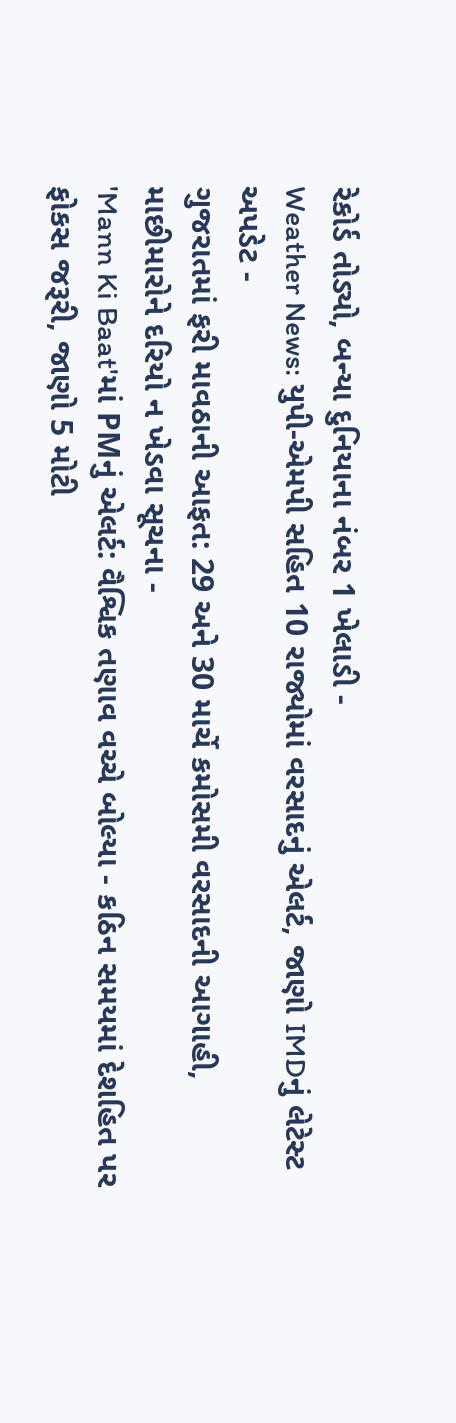રેકોર્ડ તોડ્યો, બન્યા દુનિયાના નંબર 1 ખેલાડી -
Weather News: યુપી-એમપી સહિત 10 રાજ્યોમાં વરસાદનું એલર્ટ, જાણો IMDનું લેટેસ્ટ અપડેટ -
ગુજરાતમાં ફરી માવઠાની આફત: 29 અને 30 માર્ચે કમોસમી વરસાદની આગાહી, માછીમારોને દરિયો ન ખેડવા સૂચના -
'Mann Ki Baat'માં PMનું એલર્ટ: વૈશ્વિક તણાવ વચ્ચે બોલ્યા - કઠિન સમયમાં દેશહિત પર ફોકસ જરૂરી, જાણો 5 મોટી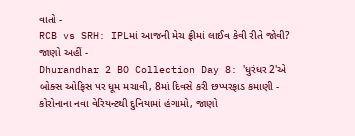વાતો -
RCB vs SRH: IPLમાં આજની મેચ ફ્રીમાં લાઈવ કેવી રીતે જોવી? જાણો અહીં -
Dhurandhar 2 BO Collection Day 8: 'ધુરંધર 2'એ બોક્સ ઓફિસ પર ધૂમ મચાવી, 8માં દિવસે કરી છપ્પરફાડ કમાણી -
કોરોનાના નવા વેરિયન્ટથી દુનિયામાં હંગામો, જાણો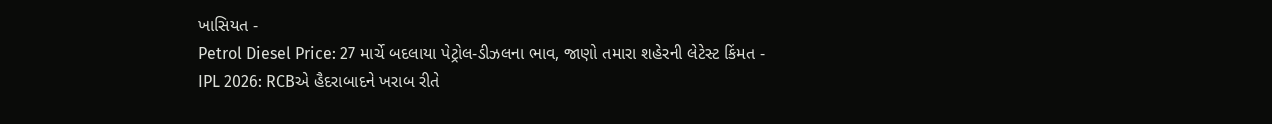ખાસિયત -
Petrol Diesel Price: 27 માર્ચે બદલાયા પેટ્રોલ-ડીઝલના ભાવ, જાણો તમારા શહેરની લેટેસ્ટ કિંમત -
IPL 2026: RCBએ હૈદરાબાદને ખરાબ રીતે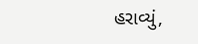હરાવ્યું,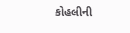કોહલીની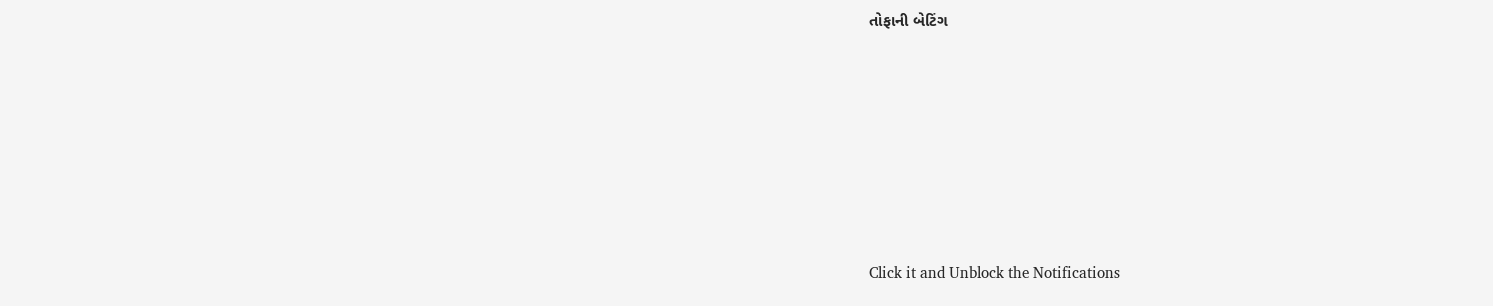તોફાની બેટિંગ








Click it and Unblock the Notifications